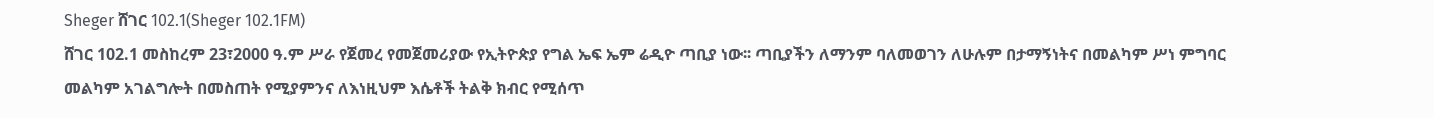Sheger ሸገር 102.1(Sheger 102.1FM)
ሸገር 102.1 መስከረም 23፣2000 ዓ.ም ሥራ የጀመረ የመጀመሪያው የኢትዮጵያ የግል ኤፍ ኤም ሬዲዮ ጣቢያ ነው፡፡ ጣቢያችን ለማንም ባለመወገን ለሁሉም በታማኝነትና በመልካም ሥነ ምግባር መልካም አገልግሎት በመስጠት የሚያምንና ለእነዚህም እሴቶች ትልቅ ክብር የሚሰጥ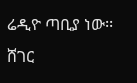ሬዲዮ ጣቢያ ነው፡፡ ሸገር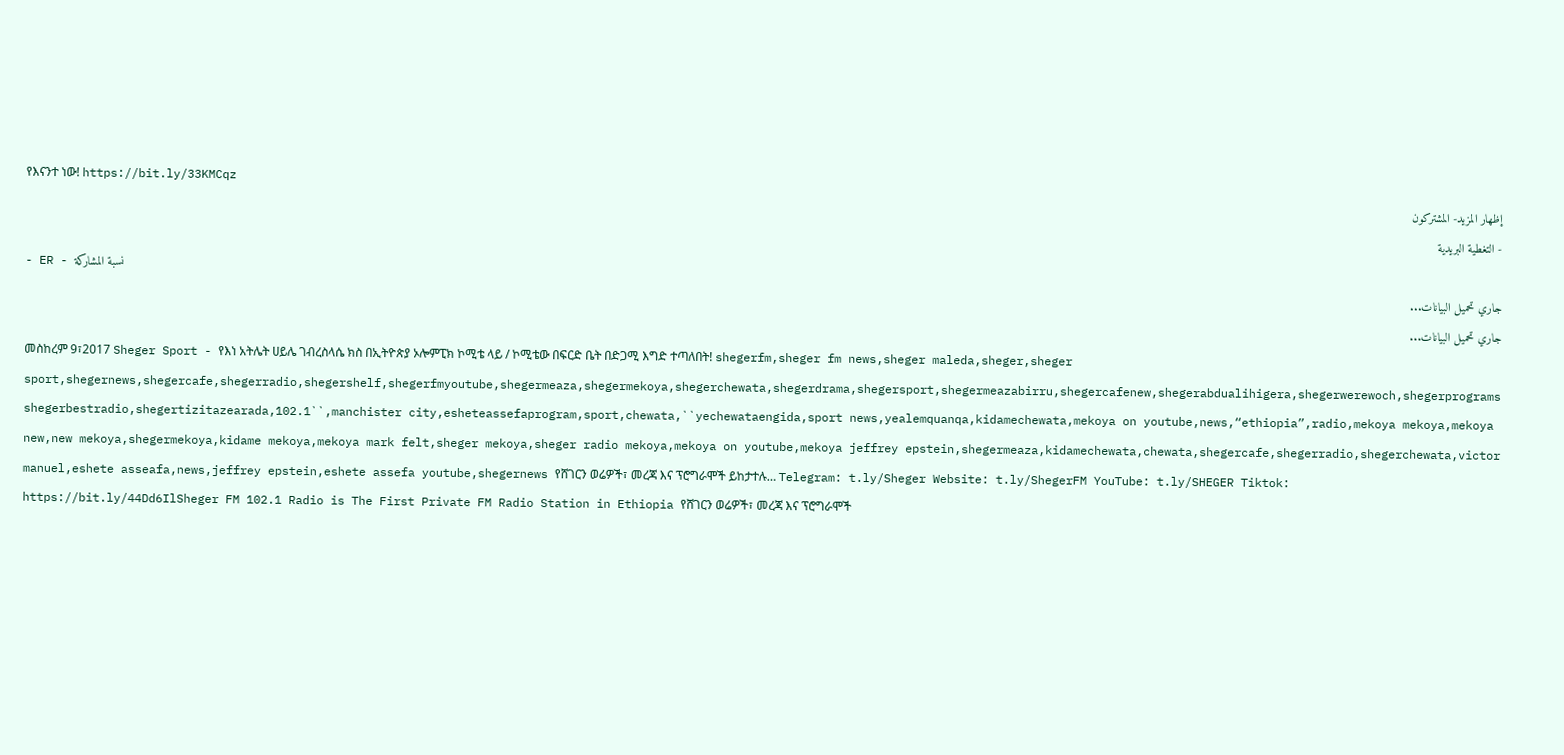የእናንተ ነው! https://bit.ly/33KMCqz
إظهار المزيد- المشتركون
- التغطية البريدية
- ER - نسبة المشاركة
جاري تحميل البيانات...
جاري تحميل البيانات...
መስከረም 9፣2017 Sheger Sport - የእነ አትሌት ሀይሌ ገብረስላሴ ክስ በኢትዮጵያ ኦሎምፒክ ኮሚቴ ላይ / ኮሚቴው በፍርድ ቤት በድጋሚ እግድ ተጣለበት! shegerfm,sheger fm news,sheger maleda,sheger,sheger sport,shegernews,shegercafe,shegerradio,shegershelf,shegerfmyoutube,shegermeaza,shegermekoya,shegerchewata,shegerdrama,shegersport,shegermeazabirru,shegercafenew,shegerabdualihigera,shegerwerewoch,shegerprograms shegerbestradio,shegertizitazearada,102.1``,manchister city,esheteassefaprogram,sport,chewata,``yechewataengida,sport news,yealemquanqa,kidamechewata,mekoya on youtube,news,“ethiopia”,radio,mekoya mekoya,mekoya new,new mekoya,shegermekoya,kidame mekoya,mekoya mark felt,sheger mekoya,sheger radio mekoya,mekoya on youtube,mekoya jeffrey epstein,shegermeaza,kidamechewata,chewata,shegercafe,shegerradio,shegerchewata,victor manuel,eshete asseafa,news,jeffrey epstein,eshete assefa youtube,shegernews የሸገርን ወሬዎች፣ መረጃ እና ፕሮግራሞች ይከታተሉ… Telegram: t.ly/Sheger Website: t.ly/ShegerFM YouTube: t.ly/SHEGER Tiktok:
https://bit.ly/44Dd6IlSheger FM 102.1 Radio is The First Private FM Radio Station in Ethiopia የሸገርን ወሬዎች፣ መረጃ እና ፕሮግራሞች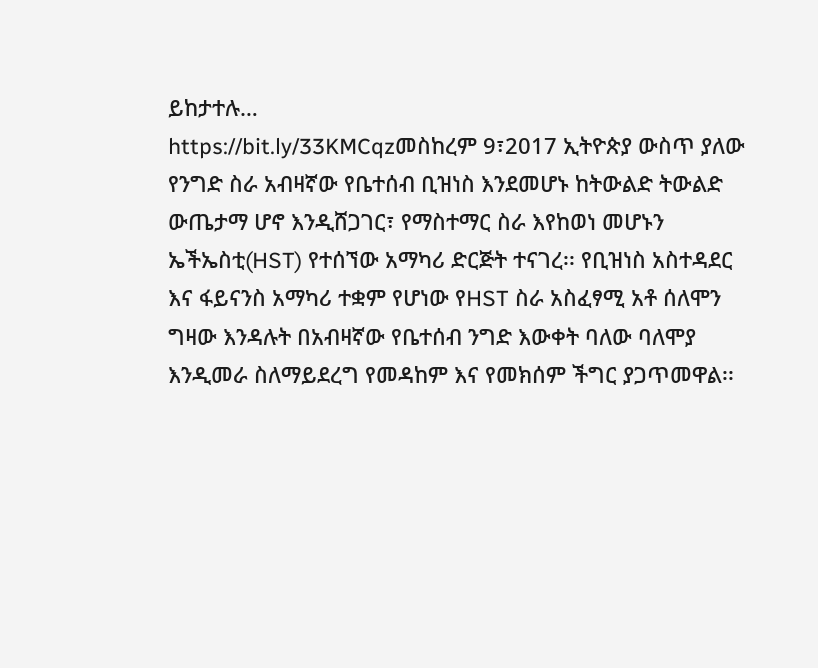ይከታተሉ…
https://bit.ly/33KMCqzመስከረም 9፣2017 ኢትዮጵያ ውስጥ ያለው የንግድ ስራ አብዛኛው የቤተሰብ ቢዝነስ እንደመሆኑ ከትውልድ ትውልድ ውጤታማ ሆኖ እንዲሸጋገር፣ የማስተማር ስራ እየከወነ መሆኑን ኤችኤስቲ(HST) የተሰኘው አማካሪ ድርጅት ተናገረ፡፡ የቢዝነስ አስተዳደር እና ፋይናንስ አማካሪ ተቋም የሆነው የHST ስራ አስፈፃሚ አቶ ሰለሞን ግዛው እንዳሉት በአብዛኛው የቤተሰብ ንግድ እውቀት ባለው ባለሞያ እንዲመራ ስለማይደረግ የመዳከም እና የመክሰም ችግር ያጋጥመዋል፡፡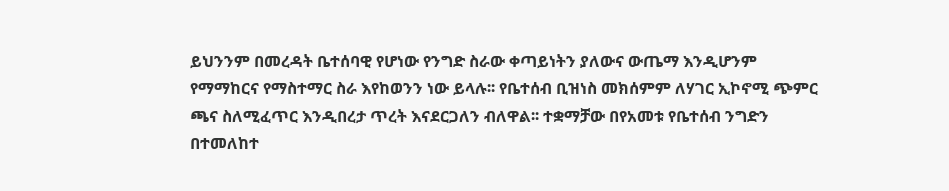ይህንንም በመረዳት ቤተሰባዊ የሆነው የንግድ ስራው ቀጣይነትን ያለውና ውጤማ እንዲሆንም የማማከርና የማስተማር ስራ እየከወንን ነው ይላሉ፡፡ የቤተሰብ ቢዝነስ መክሰምም ለሃገር ኢኮኖሚ ጭምር ጫና ስለሚፈጥር እንዲበረታ ጥረት እናደርጋለን ብለዋል፡፡ ተቋማቻው በየአመቱ የቤተሰብ ንግድን በተመለከተ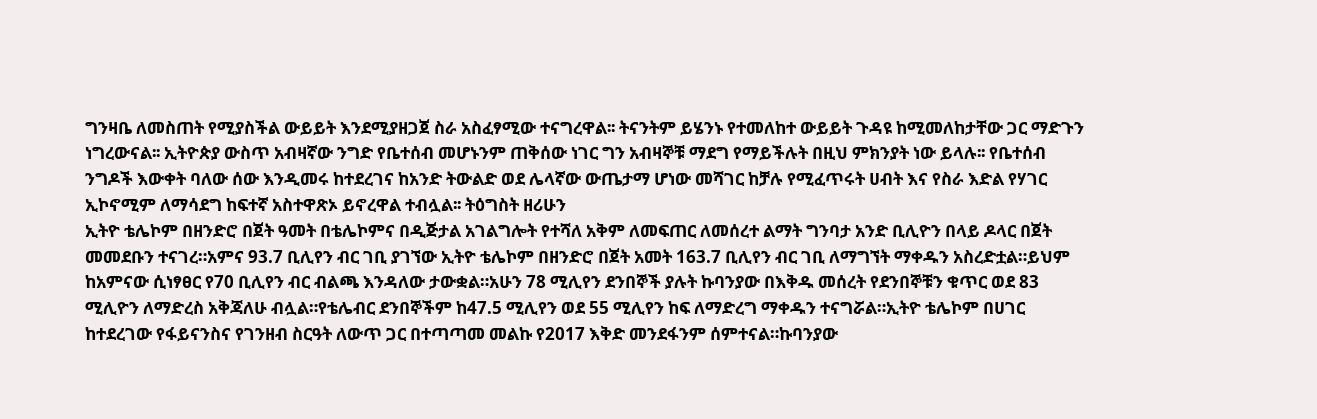ግንዛቤ ለመስጠት የሚያስችል ውይይት እንደሚያዘጋጀ ስራ አስፈፃሚው ተናግረዋል፡፡ ትናንትም ይሄንኑ የተመለከተ ውይይት ጉዳዩ ከሚመለከታቸው ጋር ማድጉን ነግረውናል፡፡ ኢትዮጵያ ውስጥ አብዛኛው ንግድ የቤተሰብ መሆኑንም ጠቅሰው ነገር ግን አብዛኞቹ ማደግ የማይችሉት በዚህ ምክንያት ነው ይላሉ፡፡ የቤተሰብ ንግዶች እውቀት ባለው ሰው እንዲመሩ ከተደረገና ከአንድ ትውልድ ወደ ሌላኛው ውጤታማ ሆነው መሻገር ከቻሉ የሚፈጥሩት ሀብት እና የስራ እድል የሃገር ኢኮኖሚም ለማሳደግ ከፍተኛ አስተዋጽኦ ይኖረዋል ተብሏል፡፡ ትዕግስት ዘሪሁን
ኢትዮ ቴሌኮም በዘንድሮ በጀት ዓመት በቴሌኮምና በዲጅታል አገልግሎት የተሻለ አቅም ለመፍጠር ለመሰረተ ልማት ግንባታ አንድ ቢሊዮን በላይ ዶላር በጀት መመደቡን ተናገረ።አምና 93.7 ቢሊየን ብር ገቢ ያገኘው ኢትዮ ቴሌኮም በዘንድሮ በጀት አመት 163.7 ቢሊየን ብር ገቢ ለማግኘት ማቀዱን አስረድቷል።ይህም ከአምናው ሲነፃፀር የ70 ቢሊየን ብር ብልጫ እንዳለው ታውቋል።አሁን 78 ሚሊየን ደንበኞች ያሉት ኩባንያው በእቅዱ መሰረት የደንበኞቹን ቁጥር ወደ 83 ሚሊዮን ለማድረስ አቅጃለሁ ብሏል።የቴሌብር ደንበኞችም ከ47.5 ሚሊየን ወደ 55 ሚሊየን ከፍ ለማድረግ ማቀዱን ተናግሯል።ኢትዮ ቴሌኮም በሀገር ከተደረገው የፋይናንስና የገንዘብ ስርዓት ለውጥ ጋር በተጣጣመ መልኩ የ2017 እቅድ መንደፋንም ሰምተናል።ኩባንያው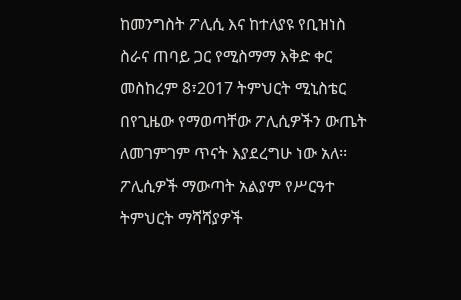ከመንግስት ፖሊሲ እና ከተለያዩ የቢዝነስ ስራና ጠባይ ጋር የሚስማማ እቅድ ቀር
መስከረም 8፣2017 ትምህርት ሚኒስቴር በየጊዜው የማወጣቸው ፖሊሲዎችን ውጤት ለመገምገም ጥናት እያደረግሁ ነው አለ፡፡ ፖሊሲዎች ማውጣት አልያም የሥርዓተ ትምህርት ማሻሻያዎች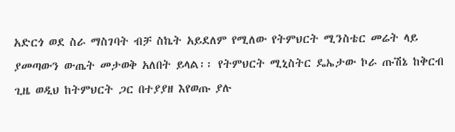አድርጎ ወደ ስራ ማስገባት ብቻ ስኬት አይደለም የሚለው የትምህርት ሚንስቴር መሬት ላይ ያመጣውን ውጤት መታወቅ አለበት ይላል፡፡ የትምህርት ሚኒስትር ዴኤታው ኮራ ጡሽኔ ከቅርብ ጊዜ ወዲህ ከትምህርት ጋር በተያያዘ እየወጡ ያሉ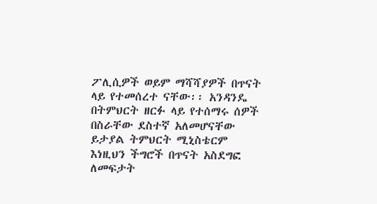ፖሊሲዎች ወይም ማሻሻያዎች በጥናት ላይ የተመሰረተ ናቸው፡፡ አንዳንዴ በትምህርት ዘርፉ ላይ የተሰማሩ ሰዎች በስራቸው ደስተኛ አለመሆናቸው ይታያል ትምህርት ሚኒስቴርም እነዚህን ችግሮች በጥናት አስደግፎ ለመፍታት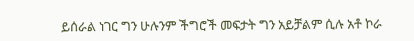ይሰራል ነገር ግን ሁሉንም ችግሮች መፍታት ግን አይቻልም ሲሉ አቶ ኮራ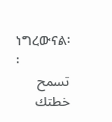ነግረውናል፡፡
تسمح خطتك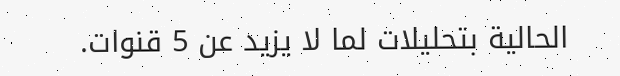الحالية بتحليلات لما لا يزيد عن 5 قنوات.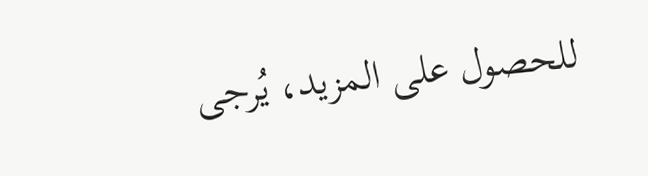للحصول على المزيد، يُرجى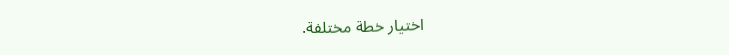اختيار خطة مختلفة.